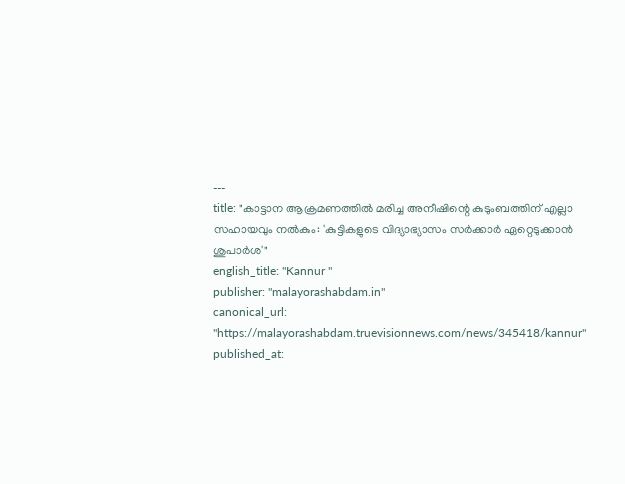---
title: "കാട്ടാന ആക്രമണത്തില്‍ മരിച്ച അനീഷിന്റെ കുടുംബത്തിന് എല്ലാ സഹായവും നല്‍കും: 'കുട്ടികളുടെ വിദ്യാഭ്യാസം സര്‍ക്കാര്‍ ഏറ്റെടുക്കാന്‍ ശുപാര്‍ശ'"
english_title: "Kannur "
publisher: "malayorashabdam.in"
canonical_url: "https://malayorashabdam.truevisionnews.com/news/345418/kannur"
published_at: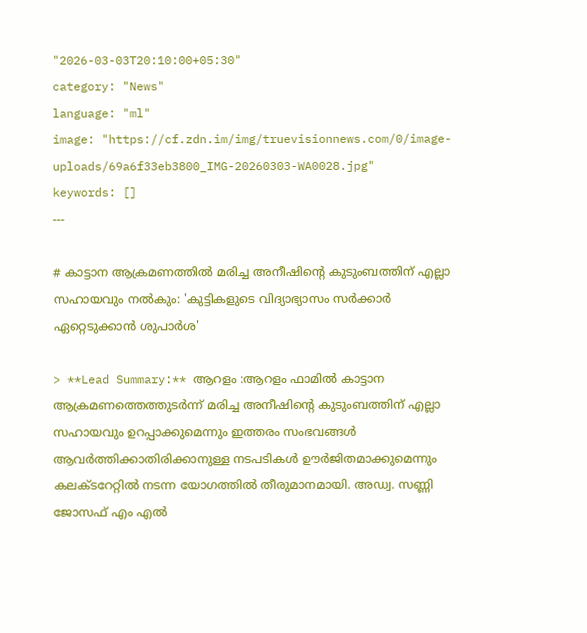"2026-03-03T20:10:00+05:30"
category: "News"
language: "ml"
image: "https://cf.zdn.im/img/truevisionnews.com/0/image-uploads/69a6f33eb3800_IMG-20260303-WA0028.jpg"
keywords: []
---

# കാട്ടാന ആക്രമണത്തില്‍ മരിച്ച അനീഷിന്റെ കുടുംബത്തിന് എല്ലാ സഹായവും നല്‍കും: 'കുട്ടികളുടെ വിദ്യാഭ്യാസം സര്‍ക്കാര്‍ ഏറ്റെടുക്കാന്‍ ശുപാര്‍ശ'

> **Lead Summary:** ആറളം :ആറളം ഫാമില്‍ കാട്ടാന ആക്രമണത്തെത്തുടര്‍ന്ന് മരിച്ച അനീഷിന്റെ കുടുംബത്തിന് എല്ലാ സഹായവും ഉറപ്പാക്കുമെന്നും ഇത്തരം സംഭവങ്ങള്‍ ആവര്‍ത്തിക്കാതിരിക്കാനുള്ള നടപടികള്‍ ഊര്‍ജിതമാക്കുമെന്നും കലക്ടറേറ്റില്‍ നടന്ന യോഗത്തില്‍ തീരുമാനമായി. അഡ്വ. സണ്ണി ജോസഫ് എം എല്‍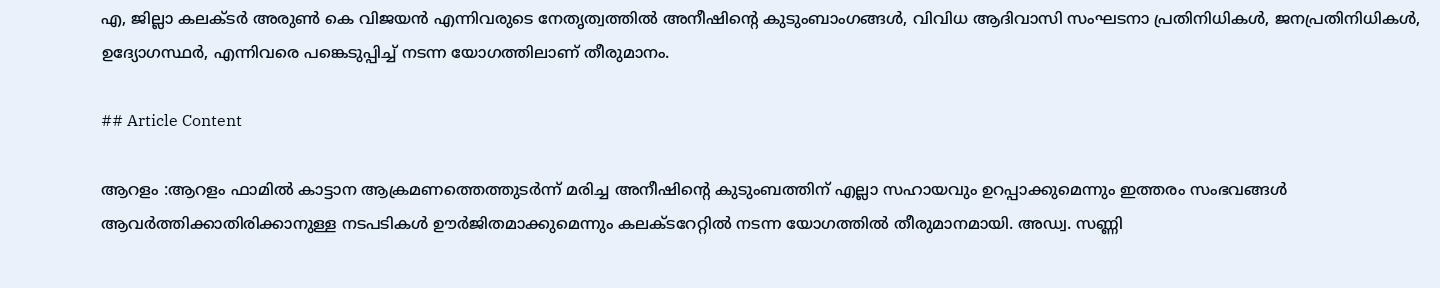എ, ജില്ലാ കലക്ടര്‍ അരുണ്‍ കെ വിജയന്‍ എന്നിവരുടെ നേതൃത്വത്തില്‍ അനീഷിന്റെ കുടുംബാംഗങ്ങള്‍, വിവിധ ആദിവാസി സംഘടനാ പ്രതിനിധികള്‍, ജനപ്രതിനിധികള്‍, ഉദ്യോഗസ്ഥര്‍, എന്നിവരെ പങ്കെടുപ്പിച്ച് നടന്ന യോഗത്തിലാണ് തീരുമാനം.

## Article Content

ആറളം :ആറളം ഫാമില്‍ കാട്ടാന ആക്രമണത്തെത്തുടര്‍ന്ന് മരിച്ച അനീഷിന്റെ കുടുംബത്തിന് എല്ലാ സഹായവും ഉറപ്പാക്കുമെന്നും ഇത്തരം സംഭവങ്ങള്‍ ആവര്‍ത്തിക്കാതിരിക്കാനുള്ള നടപടികള്‍ ഊര്‍ജിതമാക്കുമെന്നും കലക്ടറേറ്റില്‍ നടന്ന യോഗത്തില്‍ തീരുമാനമായി. അഡ്വ. സണ്ണി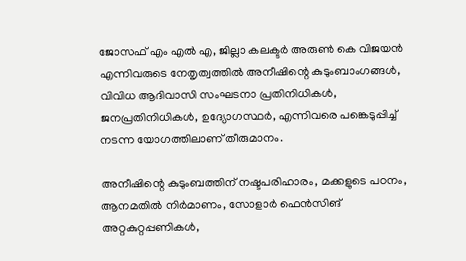ജോസഫ് എം എല്‍ എ, ജില്ലാ കലക്ടര്‍ അരുണ്‍ കെ വിജയന്‍ എന്നിവരുടെ നേതൃത്വത്തില്‍ അനീഷിന്റെ കുടുംബാംഗങ്ങള്‍, വിവിധ ആദിവാസി സംഘടനാ പ്രതിനിധികള്‍, ജനപ്രതിനിധികള്‍, ഉദ്യോഗസ്ഥര്‍, എന്നിവരെ പങ്കെടുപ്പിച്ച് നടന്ന യോഗത്തിലാണ് തീരുമാനം.

അനീഷിന്റെ കുടുംബത്തിന് നഷ്ടപരിഹാരം, മക്കളുടെ പഠനം, ആനമതില്‍ നിര്‍മാണം, സോളാര്‍ ഫെന്‍സിങ് അറ്റകുറ്റപ്പണികള്‍,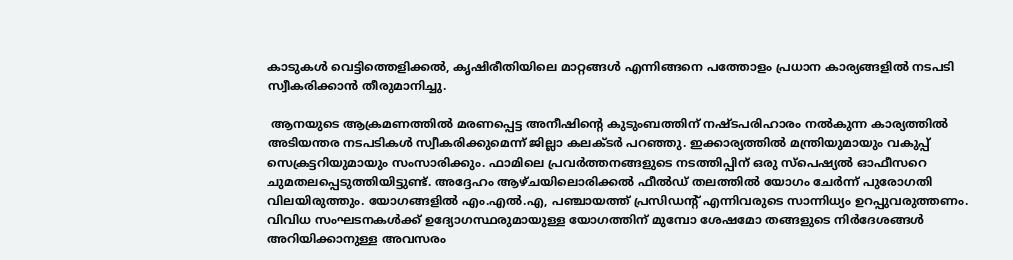കാടുകള്‍ വെട്ടിത്തെളിക്കല്‍, കൃഷിരീതിയിലെ മാറ്റങ്ങള്‍ എന്നിങ്ങനെ പത്തോളം പ്രധാന കാര്യങ്ങളില്‍ നടപടി സ്വീകരിക്കാന്‍ തീരുമാനിച്ചു.

 ആനയുടെ ആക്രമണത്തില്‍ മരണപ്പെട്ട അനീഷിന്റെ കുടുംബത്തിന് നഷ്ടപരിഹാരം നല്‍കുന്ന കാര്യത്തില്‍ അടിയന്തര നടപടികള്‍ സ്വീകരിക്കുമെന്ന് ജില്ലാ കലക്ടര്‍ പറഞ്ഞു. ഇക്കാര്യത്തില്‍ മന്ത്രിയുമായും വകുപ്പ് സെക്രട്ടറിയുമായും സംസാരിക്കും. ഫാമിലെ പ്രവര്‍ത്തനങ്ങളുടെ നടത്തിപ്പിന് ഒരു സ്‌പെഷ്യല്‍ ഓഫീസറെ ചുമതലപ്പെടുത്തിയിട്ടുണ്ട്. അദ്ദേഹം ആഴ്ചയിലൊരിക്കല്‍ ഫീല്‍ഡ് തലത്തില്‍ യോഗം ചേര്‍ന്ന് പുരോഗതി വിലയിരുത്തും. യോഗങ്ങളില്‍ എം.എല്‍.എ, പഞ്ചായത്ത് പ്രസിഡന്റ് എന്നിവരുടെ സാന്നിധ്യം ഉറപ്പുവരുത്തണം. വിവിധ സംഘടനകള്‍ക്ക് ഉദ്യോഗസ്ഥരുമായുള്ള യോഗത്തിന് മുമ്പോ ശേഷമോ തങ്ങളുടെ നിര്‍ദേശങ്ങള്‍ അറിയിക്കാനുള്ള അവസരം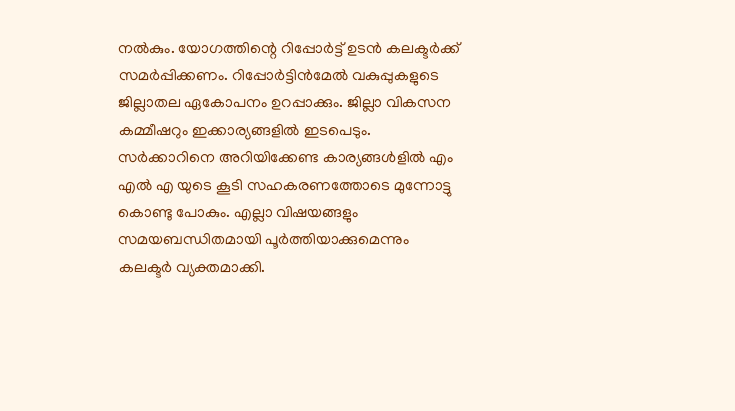നല്‍കും. യോഗത്തിന്റെ റിപ്പോര്‍ട്ട് ഉടന്‍ കലക്ടര്‍ക്ക് സമര്‍പ്പിക്കണം. റിപ്പോര്‍ട്ടിന്‍മേല്‍ വകുപ്പുകളുടെ ജില്ലാതല ഏകോപനം ഉറപ്പാക്കും. ജില്ലാ വികസന കമ്മീഷറും ഇക്കാര്യങ്ങളില്‍ ഇടപെടും. സര്‍ക്കാറിനെ അറിയിക്കേണ്ട കാര്യങ്ങള്‍ളില്‍ എം എല്‍ എ യുടെ കൂടി സഹകരണത്തോടെ മുന്നോട്ടു കൊണ്ടു പോകും. എല്ലാ വിഷയങ്ങളും സമയബന്ധിതമായി പൂര്‍ത്തിയാക്കുമെന്നും കലക്ടര്‍ വ്യക്തമാക്കി.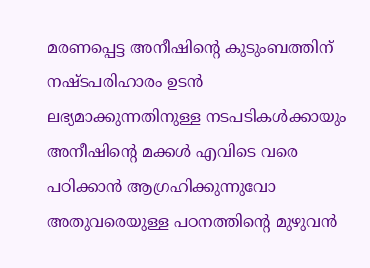മരണപ്പെട്ട അനീഷിന്റെ കുടുംബത്തിന് നഷ്ടപരിഹാരം ഉടന്‍ ലഭ്യമാക്കുന്നതിനുള്ള നടപടികള്‍ക്കായും അനീഷിന്റെ മക്കള്‍ എവിടെ വരെ പഠിക്കാന്‍ ആഗ്രഹിക്കുന്നുവോ അതുവരെയുള്ള പഠനത്തിന്റെ മുഴുവന്‍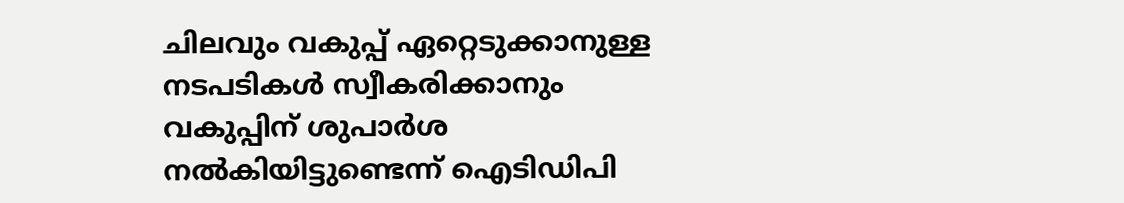ചിലവും വകുപ്പ് ഏറ്റെടുക്കാനുള്ള നടപടികള്‍ സ്വീകരിക്കാനും വകുപ്പിന് ശുപാര്‍ശ നല്‍കിയിട്ടുണ്ടെന്ന് ഐടിഡിപി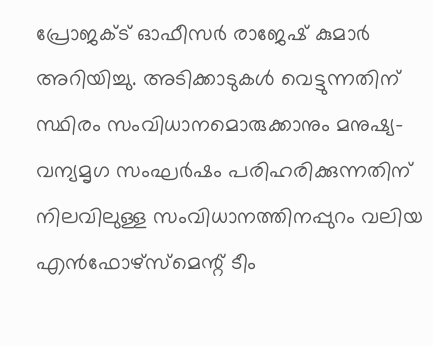പ്രോജക്ട് ഓഫീസര്‍ രാജേഷ് കുമാര്‍ അറിയിച്ചു. അടിക്കാടുകള്‍ വെട്ടുന്നതിന് സ്ഥിരം സംവിധാനമൊരുക്കാനും മനുഷ്യ-വന്യമൃഗ സംഘര്‍ഷം പരിഹരിക്കുന്നതിന് നിലവിലുള്ള സംവിധാനത്തിനപ്പുറം വലിയ എന്‍ഫോഴ്‌സ്‌മെന്റ് ടീം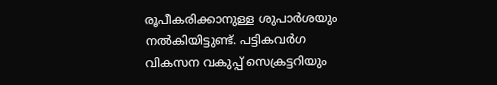രൂപീകരിക്കാനുള്ള ശുപാര്‍ശയും നല്‍കിയിട്ടുണ്ട്. പട്ടികവര്‍ഗ വികസന വകുപ്പ് സെക്രട്ടറിയും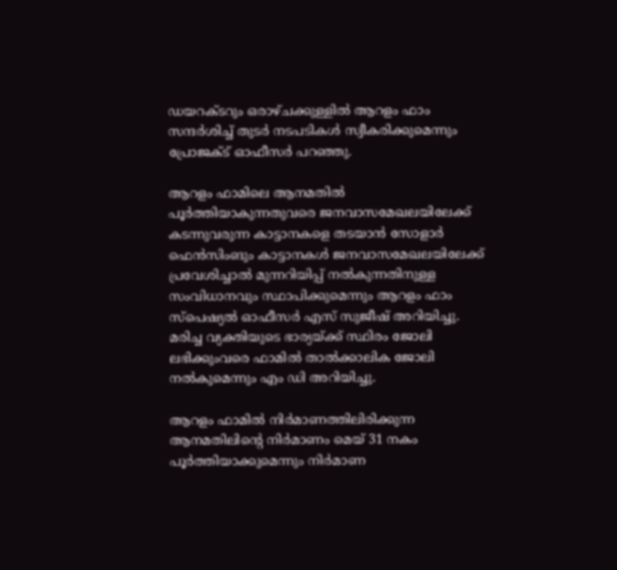ഡയറക്ടറും ഒരാഴ്ചക്കുള്ളില്‍ ആറളം ഫാം സന്ദര്‍ശിച്ച് തുടര്‍ നടപടികള്‍ സ്വീകരിക്കുമെന്നും പ്രോജക്ട് ഓഫീസര്‍ പറഞ്ഞു.

ആറളം ഫാമിലെ ആനമതില്‍ പൂര്‍ത്തിയാകുന്നതുവരെ ജനവാസമേഖലയിലേക്ക് കടന്നുവരുന്ന കാട്ടാനകളെ തടയാന്‍ സോളാര്‍ ഫെന്‍സിംങും കാട്ടാനകള്‍ ജനവാസമേഖലയിലേക്ക് പ്രവേശിച്ചാല്‍ മുന്നറിയിപ്പ് നല്‍കുന്നതിനുള്ള സംവിധാനവും സ്ഥാപിക്കുമെന്നും ആറളം ഫാം സ്‌പെഷ്യല്‍ ഓഫീസര്‍ എസ് സുജീഷ് അറിയിച്ചു. മരിച്ച വ്യക്തിയുടെ ഭാര്യയ്ക്ക് സ്ഥിരം ജോലി ലഭിക്കുംവരെ ഫാമില്‍ താല്‍ക്കാലിക ജോലി നല്‍കുമെന്നും എം ഡി അറിയിച്ചു.

ആറളം ഫാമില്‍ നിര്‍മാണത്തിലിരിക്കുന്ന ആനമതിലിന്റെ നിര്‍മാണം മെയ് 31 നകം പൂര്‍ത്തിയാക്കുമെന്നും നിര്‍മാണ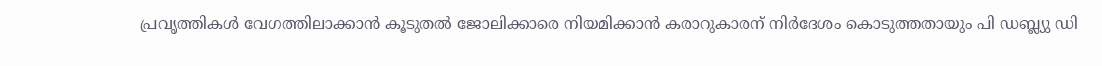പ്രവൃത്തികള്‍ വേഗത്തിലാക്കാന്‍ കൂടുതല്‍ ജോലിക്കാരെ നിയമിക്കാന്‍ കരാറുകാരന് നിര്‍ദേശം കൊടുത്തതായും പി ഡബ്ല്യു ഡി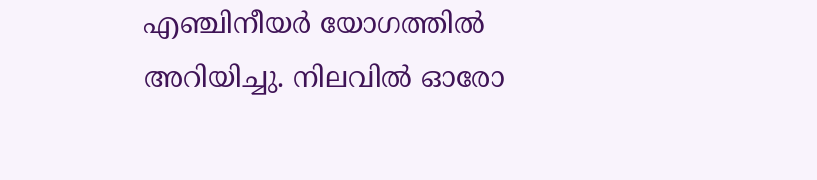എഞ്ചിനീയര്‍ യോഗത്തില്‍ അറിയിച്ചു. നിലവില്‍ ഓരോ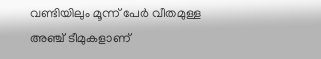വണ്ടിയിലും മൂന്ന് പേര്‍ വീതമുള്ള അഞ്ച് ടീമുകളാണ്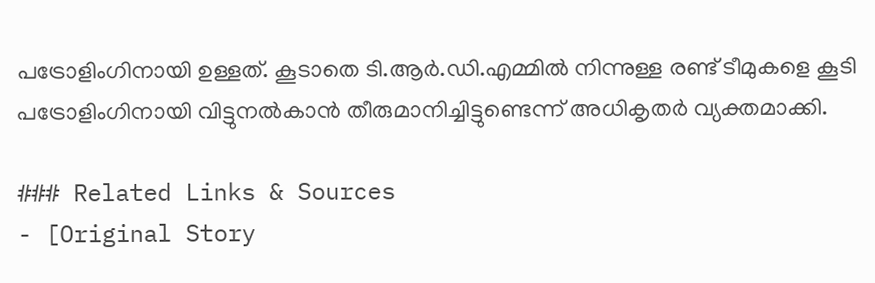പട്രോളിംഗിനായി ഉള്ളത്. കൂടാതെ ടി.ആര്‍.ഡി.എമ്മില്‍ നിന്നുള്ള രണ്ട് ടീമുകളെ കൂടി പട്രോളിംഗിനായി വിട്ടുനല്‍കാന്‍ തീരുമാനിച്ചിട്ടുണ്ടെന്ന് അധികൃതര്‍ വ്യക്തമാക്കി.

### Related Links & Sources
- [Original Story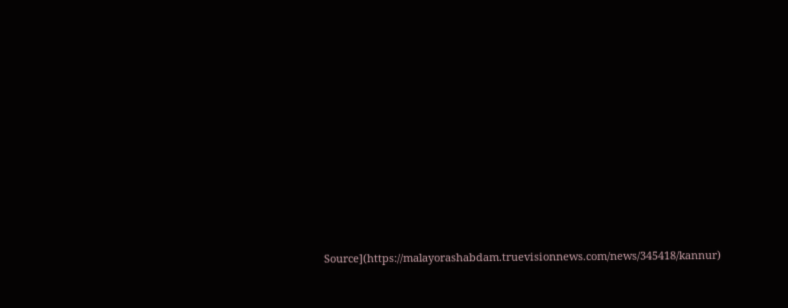Source](https://malayorashabdam.truevisionnews.com/news/345418/kannur)